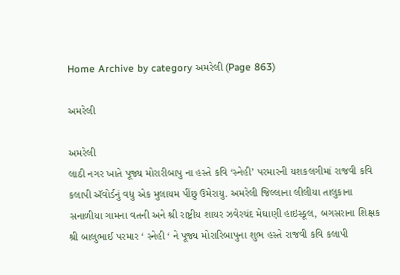Home Archive by category અમરેલી (Page 863)

અમરેલી

અમરેલી
લાઠી નગર ખાતે પૂજ્ય મોરારીબાપુ ના હસ્તે કવિ ‘સ્નેહી’ પરમારની યશકલગીમાં રાજવી કવિ કલાપી ઍવોર્ડનું વધુ એક મુલાયમ પીંછુ ઉમેરાયુ. અમરેલી જિલ્લાના લીલીયા તાલુકાના સનાળીયા ગામના વતની અને શ્રી રાષ્ટ્રીય શાયર ઝવેરચંદ મેઘાણી હાઇસ્કૂલ, બગસરાના શિક્ષક શ્રી બાલુભાઈ પરમાર ‘ સ્નેહી ‘ ને પૂજ્ય મોરારિબાપુના શુભ હસ્તે રાજવી કવિ કલાપી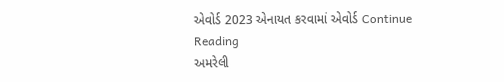એવોર્ડ 2023 એનાયત કરવામાં એવોર્ડ Continue Reading
અમરેલી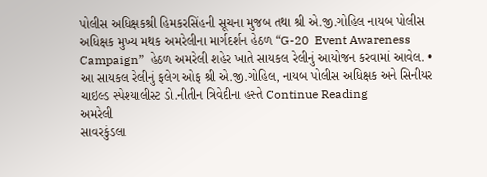પોલીસ અધિક્ષકશ્રી હિમકરસિંહની સૂચના મુજબ તથા શ્રી એ.જી.ગોહિલ નાયબ પોલીસ અધિક્ષક મુખ્ય મથક અમરેલીના માર્ગદર્શન હેઠળ “G-20  Event Awareness Campaign”  હેઠળ અમરેલી શહેર ખાતે સાયકલ રેલીનું આયોજન કરવામાં આવેલ. •       આ સાયકલ રેલીનું ફલેગ ઓફ શ્રી એ.જી.ગોહિલ, નાયબ પોલીસ અધિક્ષક અને સિનીયર ચાઇલ્ડ સ્પેશ્યાલીસ્ટ ડો.નીતીન ત્રિવેદીના હસ્તે Continue Reading
અમરેલી
સાવરકુંડલા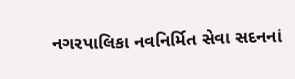નગરપાલિકા નવનિર્મિત સેવા સદનનાં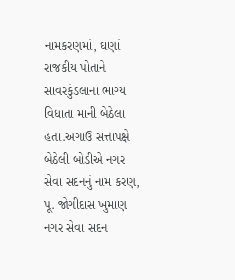નામકરણમાં, ઘણાં રાજકીય પોતાને સાવરકુંડલાના ભાગ્ય વિધાતા માની બેઠેલા હતા.અગાઉ સત્તાપક્ષે બેઠેલી બોડીએ નગર સેવા સદનનું નામ કરણ, પૂ. જોગીદાસ ખુમાણ નગર સેવા સદન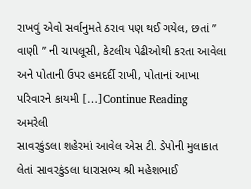રાખવું એવો સર્વાનુમતે ઠરાવ પણ થઈ ગયેલ, છતાં ” વાણી ” ની ચાપલૂસી, કેટલીય પેઢીઓથી કરતા આવેલા અને પોતાની ઉપર હમદર્દી રાખી, પોતાનાં આખા પરિવારને કાયમી […]Continue Reading
અમરેલી
સાવરકુંડલા શહેરમાં આવેલ એસ ટી. ડેપોની મુલાકાત લેતાં સાવરકુંડલા ધારાસભ્ય શ્રી મહેશભાઈ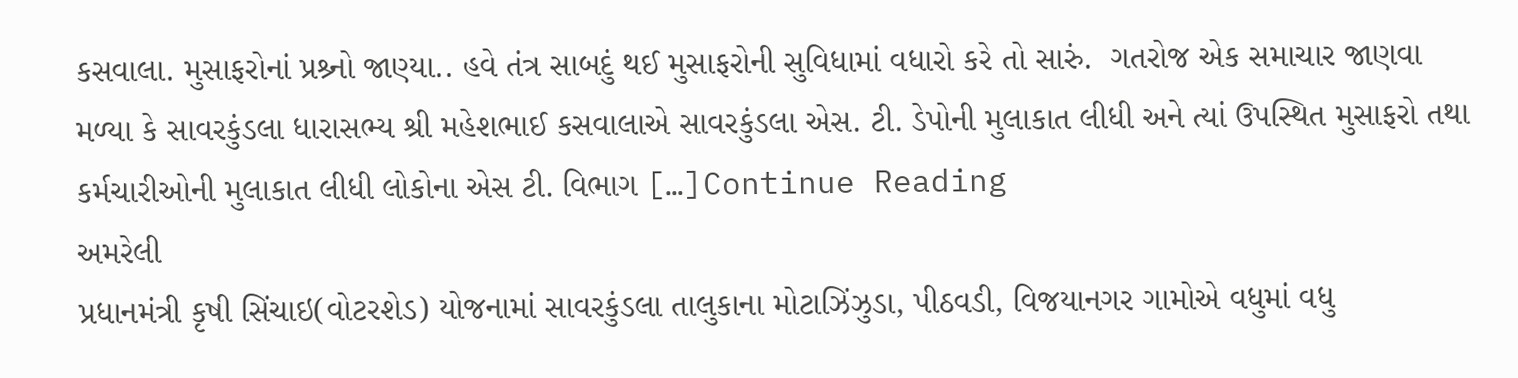કસવાલા. મુસાફરોનાં પ્રશ્ર્નો જાણ્યા.. હવે તંત્ર સાબદું થઈ મુસાફરોની સુવિધામાં વધારો કરે તો સારું.  ગતરોજ એક સમાચાર જાણવા મળ્યા કે સાવરકુંડલા ધારાસભ્ય શ્રી મહેશભાઈ કસવાલાએ સાવરકુંડલા એસ. ટી. ડેપોની મુલાકાત લીધી અને ત્યાં ઉપસ્થિત મુસાફરો તથા કર્મચારીઓની મુલાકાત લીધી લોકોના એસ ટી. વિભાગ […]Continue Reading
અમરેલી
પ્રધાનમંત્રી કૃષી સિંચાઇ(વોટરશેડ) યોજનામાં સાવરકુંડલા તાલુકાના મોટાઝિંઝુડા, પીઠવડી, વિજયાનગર ગામોએ વધુમાં વધુ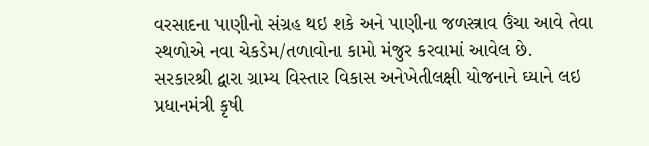વરસાદના પાણીનો સંગ્રહ થઇ શકે અને પાણીના જળસ્ત્રાવ ઉંચા આવે તેવા સ્થળોએ નવા ચેકડેમ/તળાવોના કામો મંજુર કરવામાં આવેલ છે. સરકારશ્રી દ્વારા ગ્રામ્ય વિસ્તાર વિકાસ અનેખેતીલક્ષી યોજનાને ઘ્યાને લઇ પ્રધાનમંત્રી કૃષી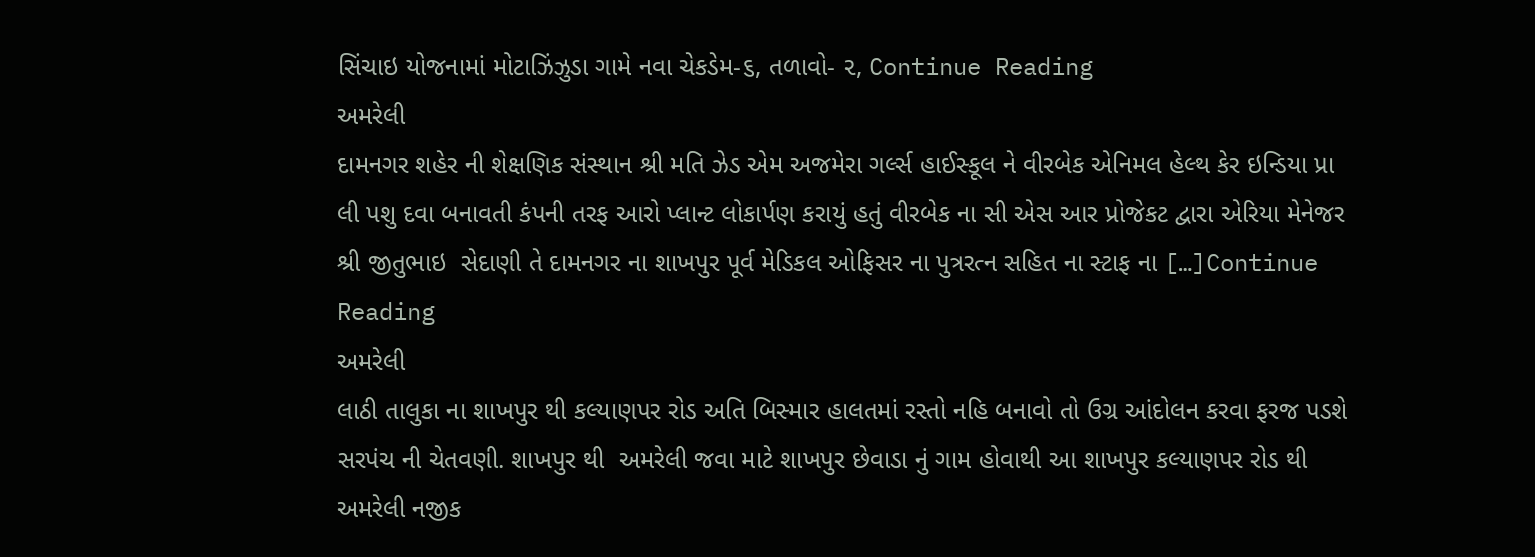સિંચાઇ યોજનામાં મોટાઝિંઝુડા ગામે નવા ચેકડેમ-૬, તળાવો- ૨, Continue Reading
અમરેલી
દામનગર શહેર ની શેક્ષણિક સંસ્થાન શ્રી મતિ ઝેડ એમ અજમેરા ગર્લ્સ હાઈસ્કૂલ ને વીરબેક એનિમલ હેલ્થ કેર ઇન્ડિયા પ્રા લી પશુ દવા બનાવતી કંપની તરફ આરો પ્લાન્ટ લોકાર્પણ કરાયું હતું વીરબેક ના સી એસ આર પ્રોજેકટ દ્વારા એરિયા મેનેજર શ્રી જીતુભાઇ  સેદાણી તે દામનગર ના શાખપુર પૂર્વ મેડિકલ ઓફિસર ના પુત્રરત્ન સહિત ના સ્ટાફ ના […]Continue Reading
અમરેલી
લાઠી તાલુકા ના શાખપુર થી કલ્યાણપર રોડ અતિ બિસ્માર હાલતમાં રસ્તો નહિ બનાવો તો ઉગ્ર આંદોલન કરવા ફરજ પડશે સરપંચ ની ચેતવણી. શાખપુર થી  અમરેલી જવા માટે શાખપુર છેવાડા નું ગામ હોવાથી આ શાખપુર કલ્યાણપર રોડ થી અમરેલી નજીક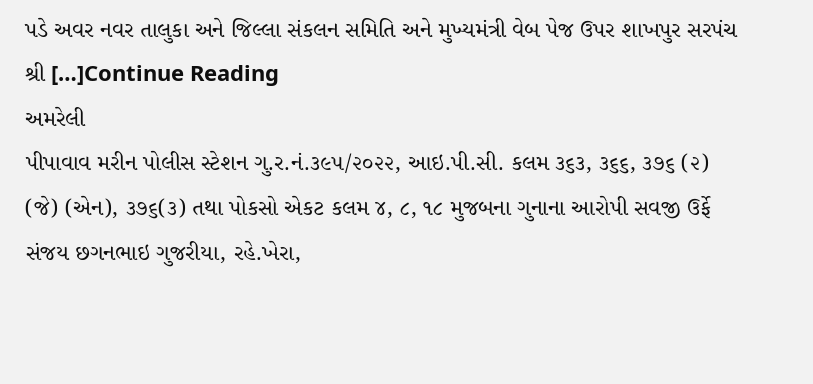પડે અવર નવર તાલુકા અને જિલ્લા સંકલન સમિતિ અને મુખ્યમંત્રી વેબ પેજ ઉપર શાખપુર સરપંચ શ્રી […]Continue Reading
અમરેલી
પીપાવાવ મરીન પોલીસ સ્ટેશન ગુ.ર.નં.૩૯૫/૨૦૨૨, આઇ.પી.સી. કલમ ૩૬૩, ૩૬૬, ૩૭૬ (૨) (જે) (એન), ૩૭૬(૩) તથા પોકસો એકટ કલમ ૪, ૮, ૧૮ મુજબના ગુનાના આરોપી સવજી ઉર્ફે સંજય છગનભાઇ ગુજરીયા, રહે.ખેરા,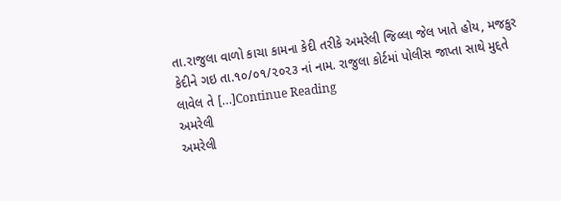તા.રાજુલા વાળો કાચા કામના કેદી તરીકે અમરેલી જિલ્લા જેલ ખાતે હોય, મજકુર કેદીને ગઇ તા.૧૦/૦૧/૨૦૨૩ નાં નામ. રાજુલા કોર્ટમાં પોલીસ જાપ્તા સાથે મુદ્દતે લાવેલ તે […]Continue Reading
અમરેલી
અમરેલી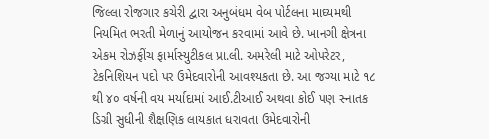જિલ્લા રોજગાર કચેરી દ્વારા અનુબંધમ વેબ પોર્ટલના માઘ્યમથી નિયમિત ભરતી મેળાનું આયોજન કરવામાં આવે છે. ખાનગી ક્ષેત્રના એકમ રોઝફીંચ ફાર્માસ્યુટીકલ પ્રા.લી. અમરેલી માટે ઓપરેટર, ટેકનિશિયન પદો પર ઉમેદવારોની આવશ્યકતા છે. આ જગ્યા માટે ૧૮ થી ૪૦ વર્ષની વય મર્યાદામાં આઈ.ટીઆઈ અથવા કોઈ પણ સ્નાતક ડિગ્રી સુધીની શૈક્ષણિક લાયકાત ધરાવતા ઉમેદવારોની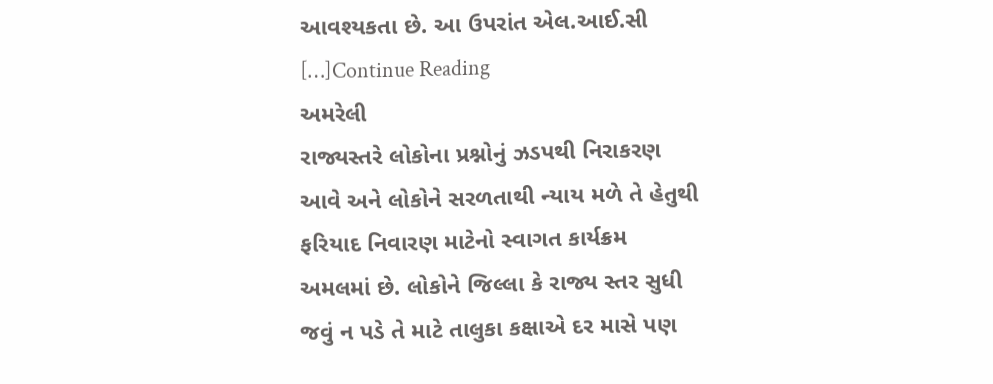આવશ્યકતા છે. આ ઉપરાંત એલ.આઈ.સી […]Continue Reading
અમરેલી
રાજ્યસ્તરે લોકોના પ્રશ્નોનું ઝડપથી નિરાકરણ આવે અને લોકોને સરળતાથી ન્યાય મળે તે હેતુથી ફરિયાદ નિવારણ માટેનો સ્વાગત કાર્યક્રમ અમલમાં છે. લોકોને જિલ્લા કે રાજ્ય સ્તર સુધી જવું ન પડે તે માટે તાલુકા કક્ષાએ દર માસે પણ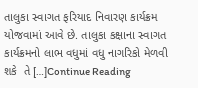તાલુકા સ્વાગત ફરિયાદ નિવારણ કાર્યક્રમ યોજવામાં આવે છે. તાલુકા કક્ષાના સ્વાગત કાર્યક્રમનો લાભ વધુમાં વધુ નાગરિકો મેળવી શકે  તે […]Continue Reading